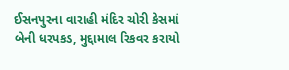ઈસનપુરના વારાહી મંદિર ચોરી કેસમાં બેની ધરપકડ, મુદ્દામાલ રિકવર કરાયો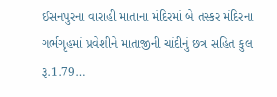ઈસનપુરના વારાહી માતાના મંદિરમાં બે તસ્કર મંદિરના ગર્ભગૃહમાં પ્રવેશીને માતાજીની ચાંદીનું છત્ર સહિત કુલ રૂ.1.79…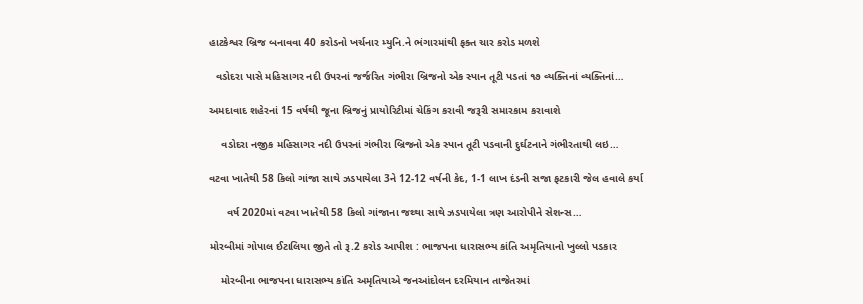હાટકેશ્વર બ્રિજ બનાવવા 40 કરોડનો ખર્ચનાર મ્યુનિ.ને ભંગારમાંથી ફક્ત ચાર કરોડ મળશે

  વડોદરા પાસે મહિસાગર નદી ઉપરનાં જર્જરિત ગંભીરા બ્રિજનો એક સ્પાન તૂટી પડતાં ૧૭ વ્યક્તિનાં વ્યક્તિનાં…

અમદાવાદ શહેરનાં 15 વર્ષથી જૂના બ્રિજનું પ્રાયોરિટીમાં ચેકિંગ કરાવી જરૂરી સમારકામ કરાવાશે

    વડોદરા નજીક મહિસાગર નદી ઉપરનાં ગંભીરા બ્રિજનો એક સ્પાન તૂટી પડવાની દુર્ઘટનાને ગંભીરતાથી લઇ…

વટવા ખાતેથી 58 કિલો ગાંજા સાથે ઝડપાયેલા 3ને 12-12 વર્ષની કેદ, 1-1 લાખ દંડની સજા ફટકારી જેલ હવાલે કર્યા

      વર્ષ 2020માં વટવા ખાતેથી 58 કિલો ગાંજાના જથ્થા સાથે ઝડપાયેલા ત્રણ આરોપીને સેશન્સ…

મોરબીમાં ગોપાલ ઈટાલિયા જીતે તો રૂ.2 કરોડ આપીશ : ભાજપના ધારાસભ્ય કાંતિ અમૃતિયાનો ખુલ્લો પડકાર

    મોરબીના ભાજપના ધારાસભ્ય કાંતિ અમૃતિયાએ જનઆંદોલન દરમિયાન તાજેતરમાં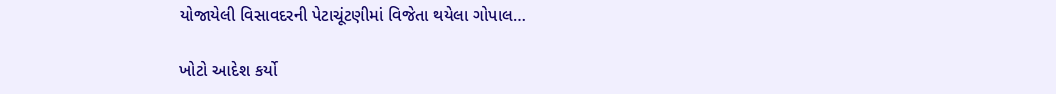યોજાયેલી વિસાવદરની પેટાચૂંટણીમાં વિજેતા થયેલા ગોપાલ…

ખોટો આદેશ કર્યો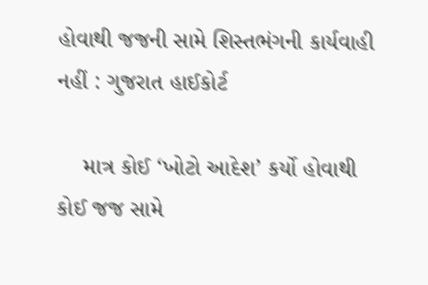હોવાથી જજની સામે શિસ્તભંગની કાર્યવાહી નહીં : ગુજરાત હાઈકોર્ટ

    માત્ર કોઈ ‘ખોટો આદેશ’ કર્યો હોવાથી કોઈ જજ સામે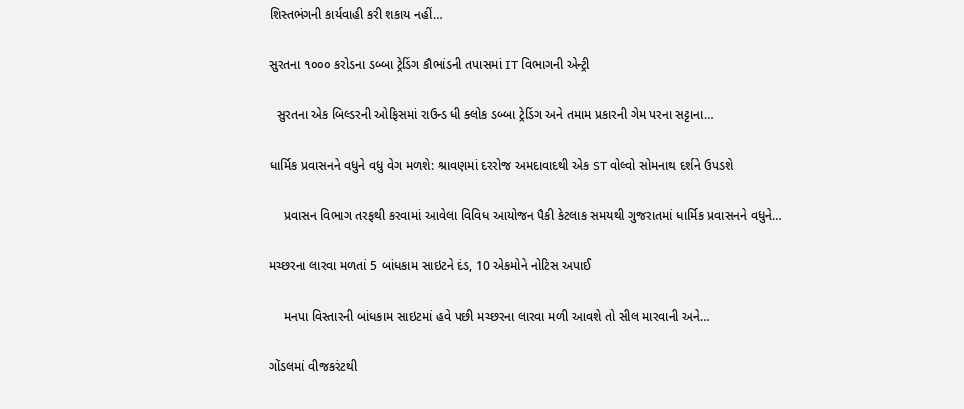શિસ્તભંગની કાર્યવાહી કરી શકાય નહીં…

સુરતના ૧૦૦૦ કરોડના ડબ્બા ટ્રેડિંગ કૌભાંડની તપાસમાં IT વિભાગની એન્ટ્રી

  સુરતના એક બિલ્ડરની ઓફિસમાં રાઉન્ડ ધી ક્લોક ડબ્બા ટ્રેડિંગ અને તમામ પ્રકારની ગેમ પરના સટ્ટાના…

ધાર્મિક પ્રવાસનને વધુને વધુ વેગ મળશે: શ્રાવણમાં દરરોજ અમદાવાદથી એક ST વોલ્વો સોમનાથ દર્શને ઉપડશે

    પ્રવાસન વિભાગ તરફથી કરવામાં આવેલા વિવિધ આયોજન પૈકી કેટલાક સમયથી ગુજરાતમાં ધાર્મિક પ્રવાસનને વધુને…

મચ્છરના લારવા મળતાં 5 બાંધકામ સાઇટને દંડ, 10 એકમોને નોટિસ અપાઈ

    મનપા વિસ્તારની બાંધકામ સાઇટમાં હવે પછી મચ્છરના લારવા મળી આવશે તો સીલ મારવાની અને…

ગોંડલમાં વીજકરંટથી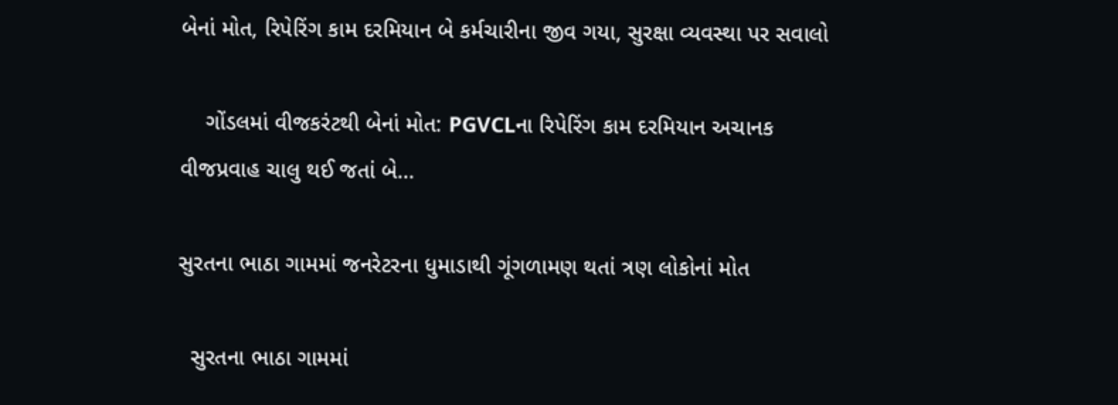બેનાં મોત, રિપેરિંગ કામ દરમિયાન બે કર્મચારીના જીવ ગયા, સુરક્ષા વ્યવસ્થા પર સવાલો

    ગોંડલમાં વીજકરંટથી બેનાં મોત: PGVCLના રિપેરિંગ કામ દરમિયાન અચાનક વીજપ્રવાહ ચાલુ થઈ જતાં બે…

સુરતના ભાઠા ગામમાં જનરેટરના ધુમાડાથી ગૂંગળામણ થતાં ત્રણ લોકોનાં મોત

  સુરતના ભાઠા ગામમાં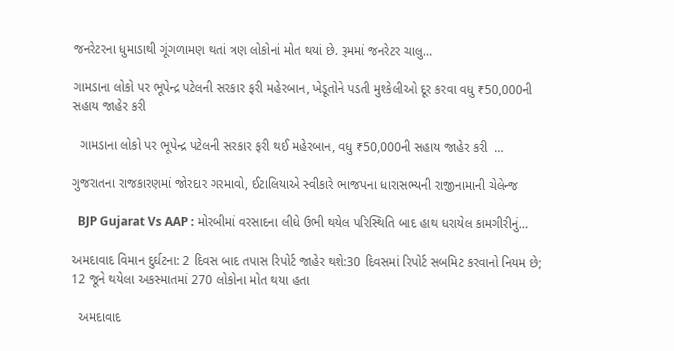જનરેટરના ધુમાડાથી ગૂંગળામણ થતાં ત્રણ લોકોનાં મોત થયાં છે. રૂમમાં જનરેટર ચાલુ…

ગામડાના લોકો પર ભૂપેન્દ્ર પટેલની સરકાર ફરી મહેરબાન, ખેડૂતોને પડતી મુશ્કેલીઓ દૂર કરવા વધુ ₹50,000ની સહાય જાહેર કરી

  ગામડાના લોકો પર ભૂપેન્દ્ર પટેલની સરકાર ફરી થઈ મહેરબાન, વધુ ₹50,000ની સહાય જાહેર કરી  …

ગુજરાતના રાજકારણમાં જોરદાર ગરમાવો, ઈટાલિયાએ સ્વીકારે ભાજપના ધારાસભ્યની રાજીનામાની ચેલેન્જ

  BJP Gujarat Vs AAP : મોરબીમાં વરસાદના લીધે ઉભી થયેલ પરિસ્થિતિ બાદ હાથ ધરાયેલ કામગીરીનું…

અમદાવાદ વિમાન દુર્ઘટના: 2 દિવસ બાદ તપાસ રિપોર્ટ જાહેર થશે:30 દિવસમાં રિપોર્ટ સબમિટ કરવાનો નિયમ છે; 12 જૂને થયેલા અકસ્માતમાં 270 લોકોના મોત થયા હતા

  અમદાવાદ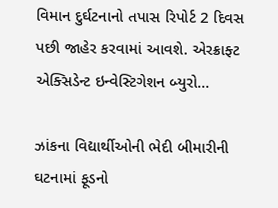વિમાન દુર્ઘટનાનો તપાસ રિપોર્ટ 2 દિવસ પછી જાહેર કરવામાં આવશે. એરક્રાફ્ટ એક્સિડેન્ટ ઇન્વેસ્ટિગેશન બ્યુરો…

ઝાંકના વિદ્યાર્થીઓની ભેદી બીમારીની ઘટનામાં ફૂડનો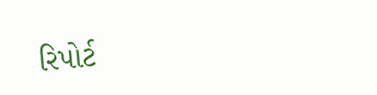રિપોર્ટ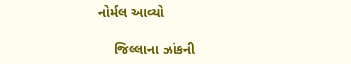નોર્મલ આવ્યો

    જિલ્લાના ઝાંકની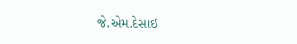જે.એમ.દેસાઇ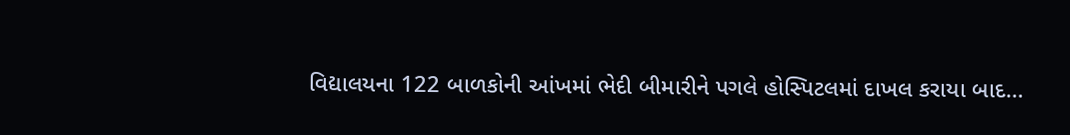વિદ્યાલયના 122 બાળકોની આંખમાં ભેદી બીમારીને પગલે હોસ્પિટલમાં દાખલ કરાયા બાદ…